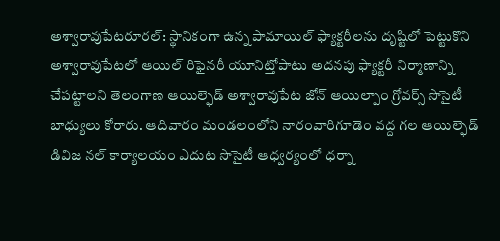అశ్వారావుపేటరూరల్: స్థానికంగా ఉన్న పామాయిల్ ఫ్యాక్టరీలను దృష్టిలో పెట్టుకొని అశ్వారావుపేటలో ఆయిల్ రిఫైనరీ యూనిట్తోపాటు అదనపు ఫ్యాక్టరీ నిర్మాణాన్ని చేపట్టాలని తెలంగాణ ఆయిల్ఫెడ్ అశ్వారావుపేట జోన్ ఆయిల్పాం గ్రోవర్స్ సొసైటీ బాధ్యులు కోరారు. ఆదివారం మండలంలోని నారంవారిగూడెం వద్ద గల ఆయిల్ఫెడ్ డివిజ నల్ కార్యాలయం ఎదుట సొసైటీ ఆధ్వర్యంలో ధర్నా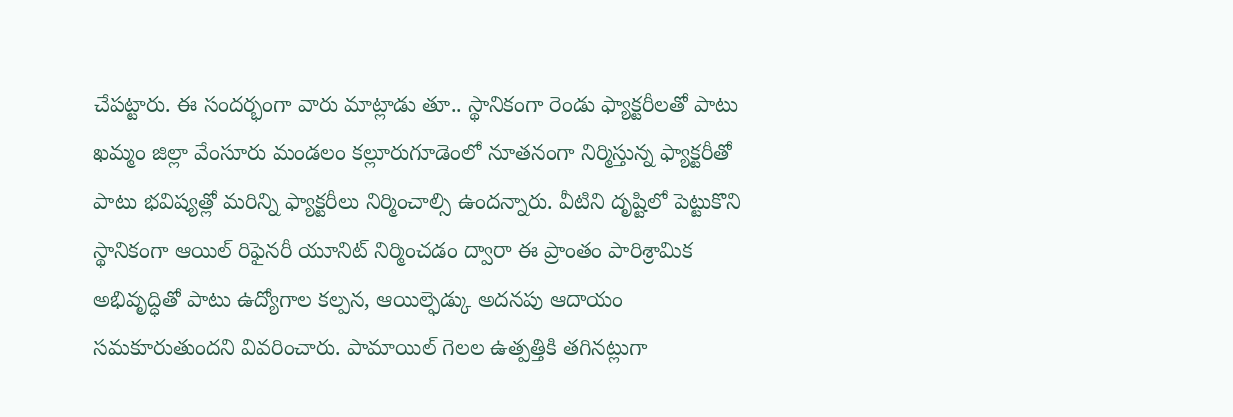చేపట్టారు. ఈ సందర్భంగా వారు మాట్లాడు తూ.. స్థానికంగా రెండు ఫ్యాక్టరీలతో పాటు ఖమ్మం జిల్లా వేంసూరు మండలం కల్లూరుగూడెంలో నూతనంగా నిర్మిస్తున్న ఫ్యాక్టరీతో పాటు భవిష్యత్లో మరిన్ని ఫ్యాక్టరీలు నిర్మించాల్సి ఉందన్నారు. వీటిని దృష్టిలో పెట్టుకొని స్థానికంగా ఆయిల్ రిఫైనరీ యూనిట్ నిర్మించడం ద్వారా ఈ ప్రాంతం పారిశ్రామిక అభివృద్ధితో పాటు ఉద్యోగాల కల్పన, ఆయిల్ఫెడ్కు అదనపు ఆదాయం సమకూరుతుందని వివరించారు. పామాయిల్ గెలల ఉత్పత్తికి తగినట్లుగా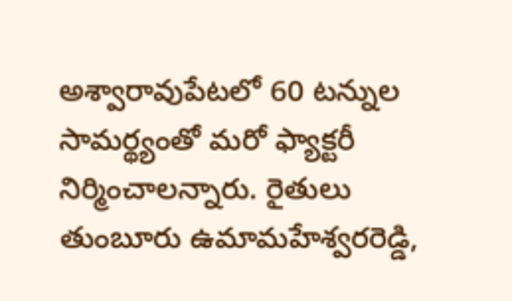అశ్వారావుపేటలో 60 టన్నుల సామర్థ్యంతో మరో ఫ్యాక్టరీ నిర్మించాలన్నారు. రైతులు తుంబూరు ఉమామహేశ్వరరెడ్డి,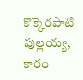కొక్కెరపాటి పుల్లయ్య, కారం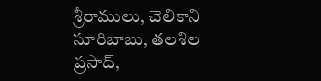శ్రీరాములు, చెలికాని సూరిబాబు, తలశిల ప్రసాద్,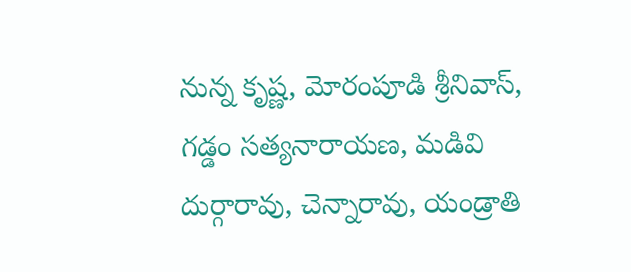నున్న కృష్ణ, మోరంపూడి శ్రీనివాస్, గడ్డం సత్యనారాయణ, మడివి దుర్గారావు, చెన్నారావు, యండ్రాతి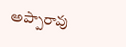అప్పారావు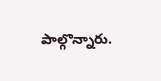పాల్గొన్నారు.